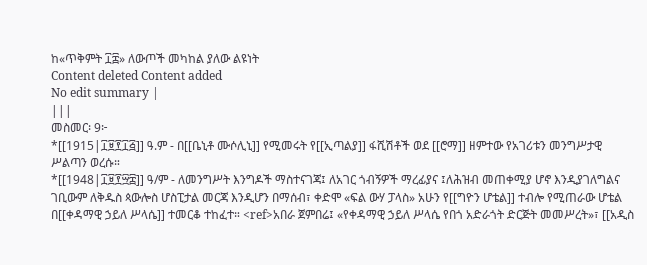ከ«ጥቅምት ፲፰» ለውጦች መካከል ያለው ልዩነት
Content deleted Content added
No edit summary |
|||
መስመር፡ 9፦
*[[1915|፲፱፻፲፭]] ዓ.ም - በ[[ቤኒቶ ሙሶሊኒ]] የሚመሩት የ[[ኢጣልያ]] ፋሺሽቶች ወደ [[ሮማ]] ዘምተው የአገሪቱን መንግሥታዊ ሥልጣን ወረሱ።
*[[1948|፲፱፻፵፰]] ዓ/ም - ለመንግሥት እንግዶች ማስተናገጃ፤ ለአገር ጎብኝዎች ማረፊያና ፤ለሕዝብ መጠቀሚያ ሆኖ እንዲያገለግልና ገቢውም ለቅዱስ ጳውሎስ ሆስፒታል መርጃ እንዲሆን በማሰብ፣ ቀድሞ «ፍል ውሃ ፓላስ» አሁን የ[[ግዮን ሆቴል]] ተብሎ የሚጠራው ሆቴል በ[[ቀዳማዊ ኃይለ ሥላሴ]] ተመርቆ ተከፈተ። <ref>አበራ ጀምበሬ፤ «የቀዳማዊ ኃይለ ሥላሴ የበጎ አድራጎት ድርጅት መመሥረት»፣ [[አዲስ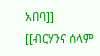አበባ]] [[ብርሃንና ሰላም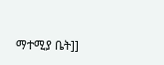ማተሚያ ቤት]]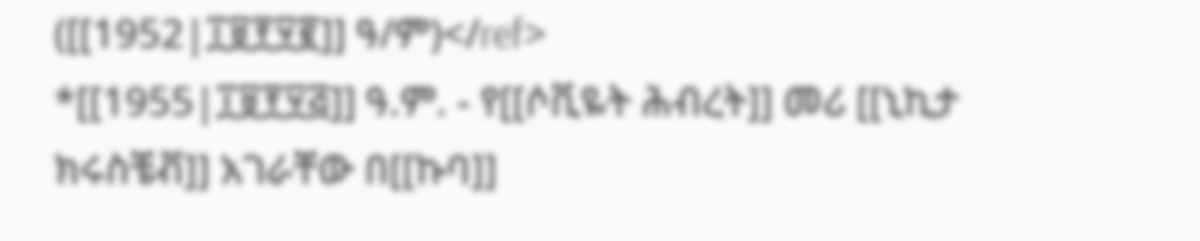([[1952|፲፱፻፶፪]] ዓ/ም)</ref>
*[[1955|፲፱፻፶፭]] ዓ.ም. - የ[[ሶቪዬት ሕብረት]] መሪ [[ኒኪታ ክሩስቼቭ]] አገራቸው በ[[ኩባ]]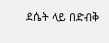ደሴት ላይ በድብቅ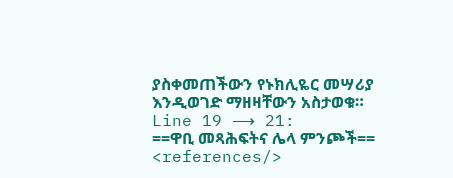ያስቀመጠችውን የኑክሊዬር መሣሪያ እንዲወገድ ማዘዛቸውን አስታወቁ።
Line 19 ⟶ 21:
==ዋቢ መጻሕፍትና ሌላ ምንጮች==
<references/>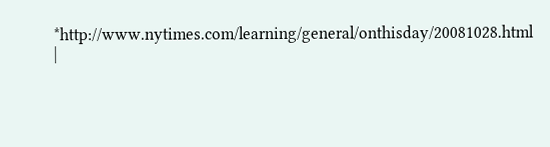*http://www.nytimes.com/learning/general/onthisday/20081028.html
|